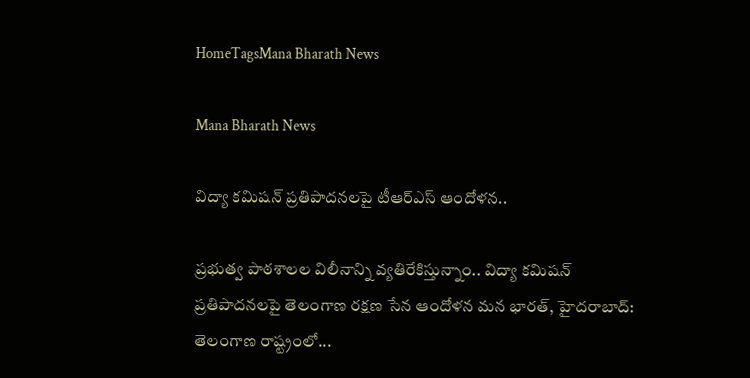HomeTagsMana Bharath News

Mana Bharath News

విద్యా కమిషన్ ప్రతిపాదనలపై టీఆర్ఎస్ ఆందోళన..

ప్రభుత్వ పాఠశాలల విలీనాన్ని వ్యతిరేకిస్తున్నాం.. విద్యా కమిషన్ ప్రతిపాదనలపై తెలంగాణ రక్షణ సేన ఆందోళన మన భారత్, హైదరాబాద్: తెలంగాణ రాష్ట్రంలో...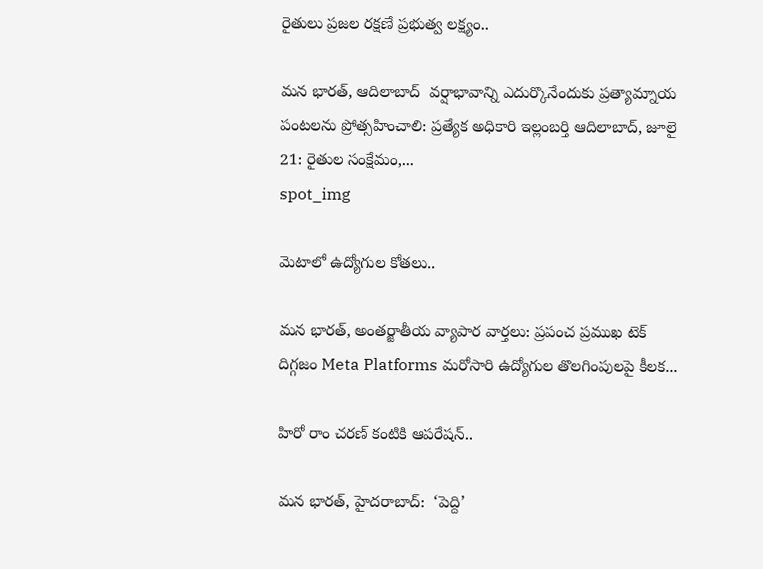రైతులు ప్రజల రక్షణే ప్రభుత్వ లక్ష్యం..

మన భారత్, ఆదిలాబాద్  వర్షాభావాన్ని ఎదుర్కొనేందుకు ప్రత్యామ్నాయ పంటలను ప్రోత్సహించాలి: ప్రత్యేక అధికారి ఇల్లంబర్తి ఆదిలాబాద్, జూలై 21: రైతుల సంక్షేమం,...
spot_img

మెటాలో ఉద్యోగుల కోతలు..

మన భారత్, అంతర్జాతీయ వ్యాపార వార్తలు: ప్రపంచ ప్రముఖ టెక్ దిగ్గజం Meta Platforms మరోసారి ఉద్యోగుల తొలగింపులపై కీలక...

హిరో రాం చరణ్ కంటికి ఆపరేషన్..

మన భారత్, హైదరాబాద్:  ‘పెద్ది’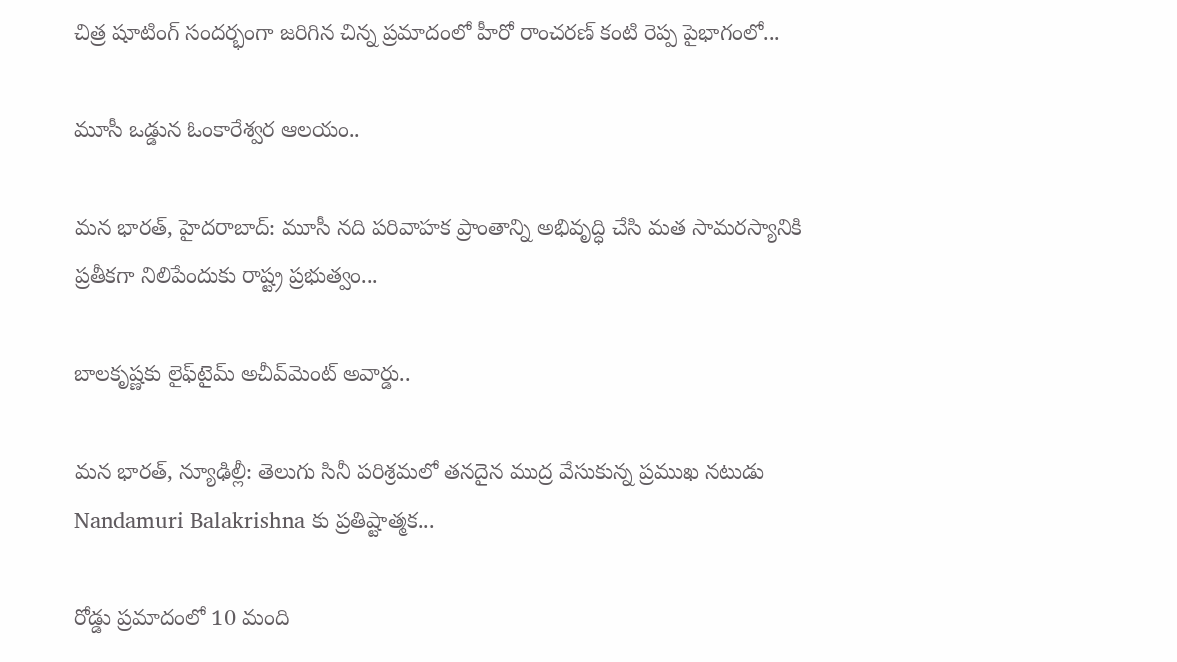చిత్ర షూటింగ్ సందర్భంగా జరిగిన చిన్న ప్రమాదంలో హీరో రాంచరణ్ కంటి రెప్ప పైభాగంలో...

మూసీ ఒడ్డున ఓంకారేశ్వర ఆలయం..

మన భారత్, హైదరాబాద్: మూసీ నది పరివాహక ప్రాంతాన్ని అభివృద్ధి చేసి మత సామరస్యానికి ప్రతీకగా నిలిపేందుకు రాష్ట్ర ప్రభుత్వం...

బాలకృష్ణకు లైఫ్‌టైమ్ అచీవ్‌మెంట్ అవార్డు..

మన భారత్, న్యూఢిల్లీ: తెలుగు సినీ పరిశ్రమలో తనదైన ముద్ర వేసుకున్న ప్రముఖ నటుడు Nandamuri Balakrishna కు ప్రతిష్టాత్మక...

రోడ్డు ప్రమాదంలో 10 మంది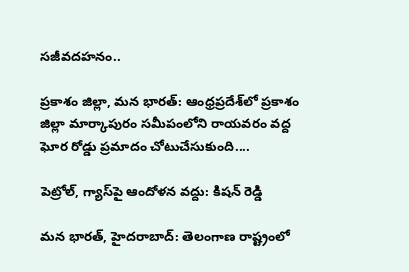సజీవదహనం..

ప్రకాశం జిల్లా, మన భారత్: ఆంధ్రప్రదేశ్‌లో ప్రకాశం జిల్లా మార్కాపురం సమీపంలోని రాయవరం వద్ద ఘోర రోడ్డు ప్రమాదం చోటుచేసుకుంది....

పెట్రోల్, గ్యాస్‌పై ఆందోళన వద్దు: కిషన్ రెడ్డి

మన భారత్, హైదరాబాద్: తెలంగాణ రాష్ట్రంలో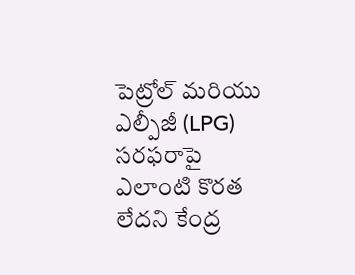పెట్రోల్ మరియు ఎల్పీజీ (LPG) సరఫరాపై ఎలాంటి కొరత లేదని కేంద్ర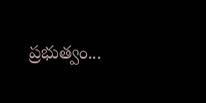ప్రభుత్వం...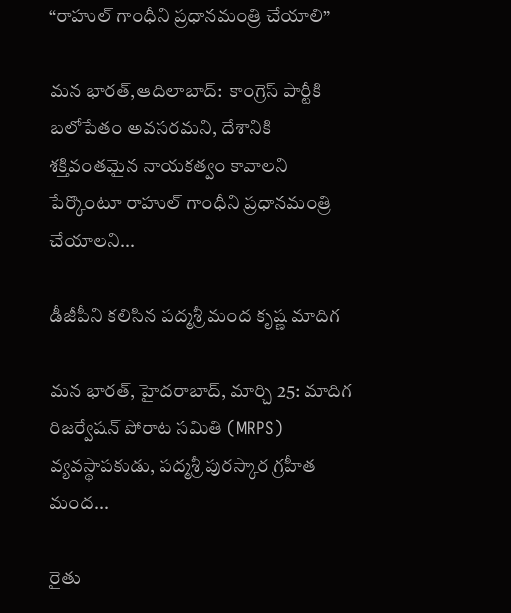“రాహుల్ గాంధీని ప్రధానమంత్రి చేయాలి”

మన భారత్,ఆదిలాబాద్:  కాంగ్రెస్ పార్టీకి బలోపేతం అవసరమని, దేశానికి శక్తివంతమైన నాయకత్వం కావాలని పేర్కొంటూ రాహుల్ గాంధీని ప్రధానమంత్రి చేయాలని...

డీజీపీని కలిసిన పద్మశ్రీ మంద కృష్ణ మాదిగ

మన భారత్, హైదరాబాద్, మార్చి 25: మాదిగ రిజర్వేషన్ పోరాట సమితి (MRPS) వ్యవస్థాపకుడు, పద్మశ్రీ పురస్కార గ్రహీత మంద...

రైతు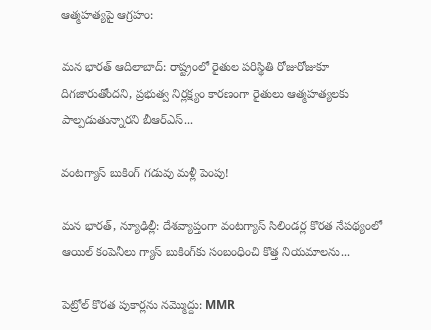ఆత్మహత్యపై ఆగ్రహం:

మన భారత్ ఆదిలాబాద్: రాష్ట్రంలో రైతుల పరిస్థితి రోజురోజుకూ దిగజారుతోందని, ప్రభుత్వ నిర్లక్ష్యం కారణంగా రైతులు ఆత్మహత్యలకు పాల్పడుతున్నారని బీఆర్ఎస్...

వంటగ్యాస్ బుకింగ్ గడువు మళ్లీ పెంపు!

మన భారత్, న్యూఢిల్లీ: దేశవ్యాప్తంగా వంటగ్యాస్ సిలిండర్ల కొరత నేపథ్యంలో ఆయిల్ కంపెనీలు గ్యాస్ బుకింగ్‌కు సంబంధించి కొత్త నియమాలను...

పెట్రోల్ కొరత పుకార్లను నమ్మొద్దు: MMR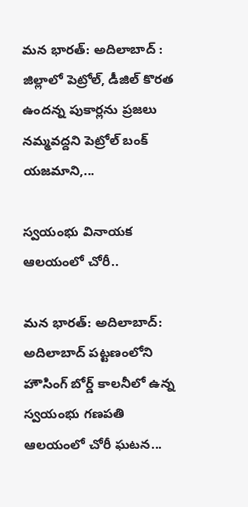మన భారత్: అదిలాబాద్ : జిల్లాలో పెట్రోల్, డీజిల్ కొరత ఉందన్న పుకార్లను ప్రజలు నమ్మవద్దని పెట్రోల్ బంక్ యజమాని,...

స్వయంభు వినాయక ఆలయంలో చోరీ..

మన భారత్: అదిలాబాద్: అదిలాబాద్ పట్టణంలోని హౌసింగ్ బోర్డ్ కాలనీలో ఉన్న స్వయంభు గణపతి ఆలయంలో చోరీ ఘటన...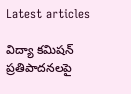Latest articles

విద్యా కమిషన్ ప్రతిపాదనలపై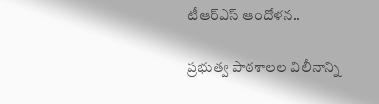టీఆర్ఎస్ ఆందోళన..

ప్రభుత్వ పాఠశాలల విలీనాన్ని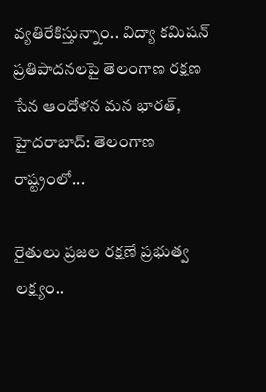వ్యతిరేకిస్తున్నాం.. విద్యా కమిషన్ ప్రతిపాదనలపై తెలంగాణ రక్షణ సేన ఆందోళన మన భారత్, హైదరాబాద్: తెలంగాణ రాష్ట్రంలో...

రైతులు ప్రజల రక్షణే ప్రభుత్వ లక్ష్యం..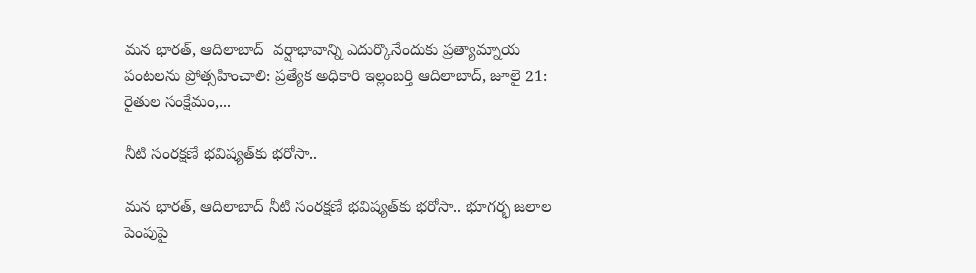మన భారత్, ఆదిలాబాద్  వర్షాభావాన్ని ఎదుర్కొనేందుకు ప్రత్యామ్నాయ పంటలను ప్రోత్సహించాలి: ప్రత్యేక అధికారి ఇల్లంబర్తి ఆదిలాబాద్, జూలై 21: రైతుల సంక్షేమం,...

నీటి సంరక్షణే భవిష్యత్‌కు భరోసా..

మన భారత్, ఆదిలాబాద్ నీటి సంరక్షణే భవిష్యత్‌కు భరోసా.. భూగర్భ జలాల పెంపుపై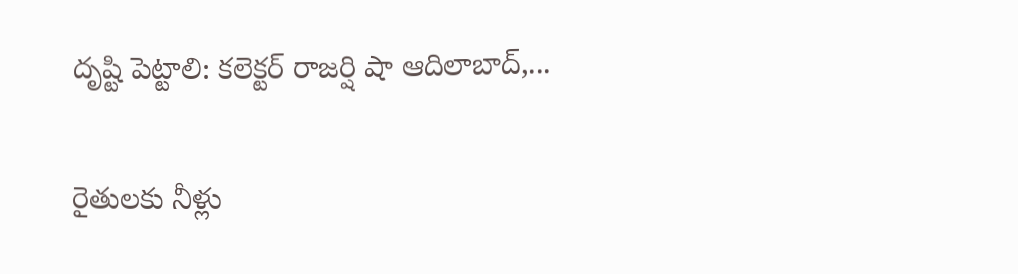దృష్టి పెట్టాలి: కలెక్టర్ రాజర్షి షా ఆదిలాబాద్,...

రైతులకు నీళ్లు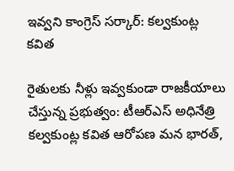ఇవ్వని కాంగ్రెస్ సర్కార్: కల్వకుంట్ల కవిత

రైతులకు నీళ్లు ఇవ్వకుండా రాజకీయాలు చేస్తున్న ప్రభుత్వం: టీఆర్ఎస్ అధినేత్రి కల్వకుంట్ల కవిత ఆరోపణ మన భారత్,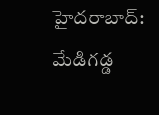హైదరాబాద్: మేడిగడ్డ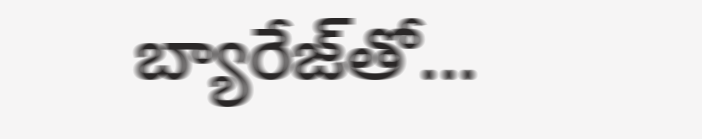బ్యారేజ్‌తో...